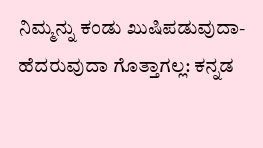ನಿಮ್ಮನ್ನು ಕಂಡು ಖುಷಿಪಡುವುದಾ-ಹೆದರುವುದಾ ಗೊತ್ತಾಗಲ್ಲ: ಕನ್ನಡ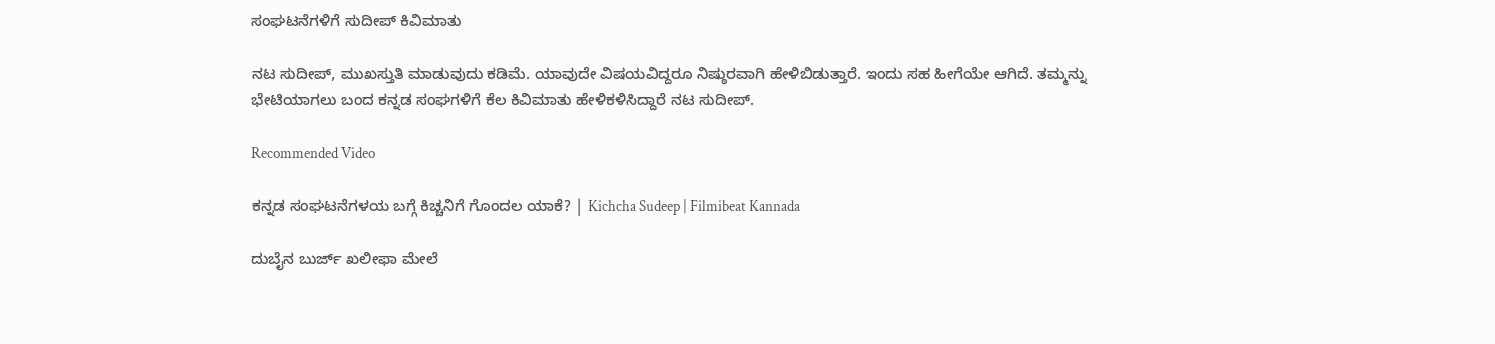ಸಂಘಟನೆಗಳಿಗೆ ಸುದೀಪ್ ಕಿವಿಮಾತು

ನಟ ಸುದೀಪ್, ಮುಖಸ್ತುತಿ ಮಾಡುವುದು ಕಡಿಮೆ. ಯಾವುದೇ ವಿಷಯವಿದ್ದರೂ ನಿಷ್ಠುರವಾಗಿ ಹೇಳಿಬಿಡುತ್ತಾರೆ. ಇಂದು ಸಹ ಹೀಗೆಯೇ ಆಗಿದೆ. ತಮ್ಮನ್ನು ಭೇಟಿಯಾಗಲು ಬಂದ ಕನ್ನಡ ಸಂಘಗಳಿಗೆ ಕೆಲ ಕಿವಿಮಾತು ಹೇಳಿಕಳಿಸಿದ್ದಾರೆ ನಟ ಸುದೀಪ್.

Recommended Video

ಕನ್ನಡ ಸಂಘಟನೆಗಳಯ ಬಗ್ಗೆ ಕಿಚ್ಚನಿಗೆ ಗೊಂದಲ ಯಾಕೆ? | Kichcha Sudeep | Filmibeat Kannada

ದುಬೈನ ಬುರ್ಜ್ ಖಲೀಫಾ ಮೇಲೆ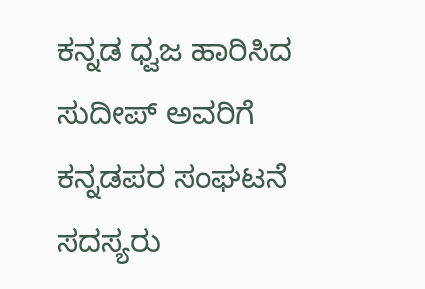ಕನ್ನಡ ಧ್ವಜ ಹಾರಿಸಿದ ಸುದೀಪ್ ಅವರಿಗೆ ಕನ್ನಡಪರ ಸಂಘಟನೆ ಸದಸ್ಯರು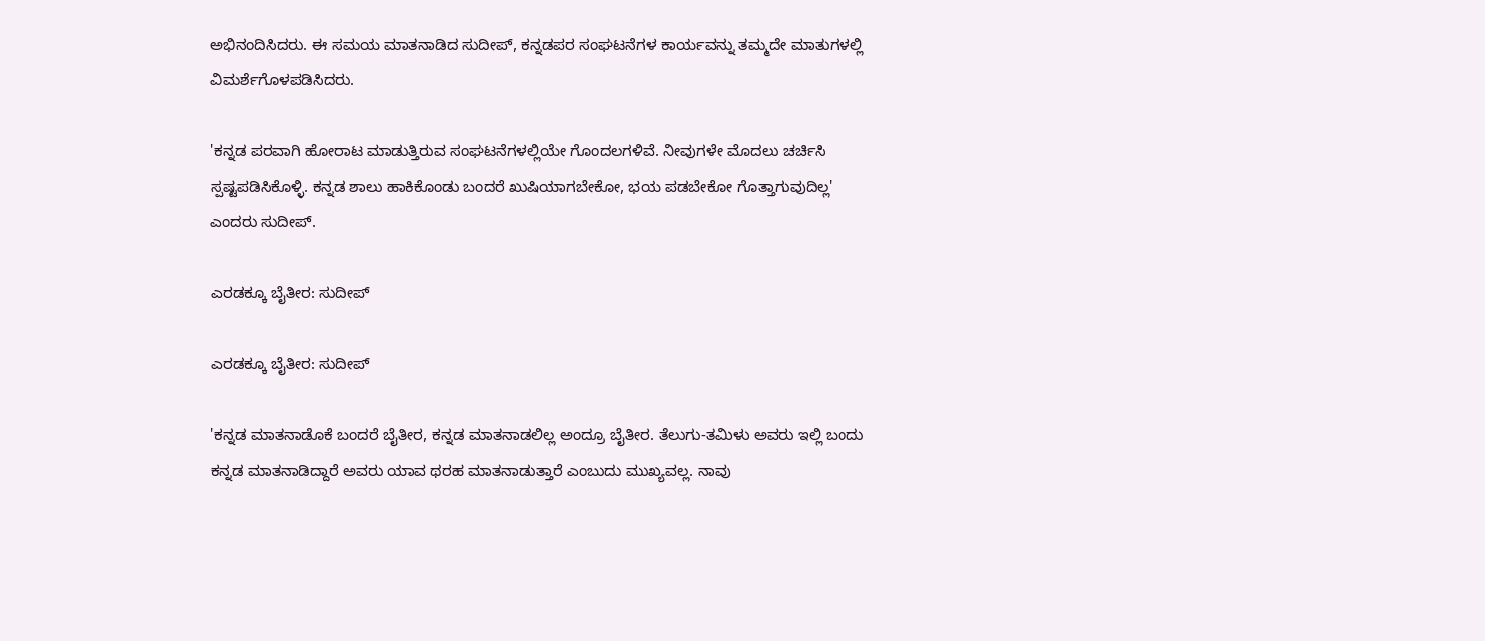ಅಭಿನಂದಿಸಿದರು. ಈ ಸಮಯ ಮಾತನಾಡಿದ ಸುದೀಪ್, ಕನ್ನಡಪರ ಸಂಘಟನೆಗಳ ಕಾರ್ಯವನ್ನು ತಮ್ಮದೇ ಮಾತುಗಳಲ್ಲಿ ವಿಮರ್ಶೆಗೊಳಪಡಿಸಿದರು.

'ಕನ್ನಡ ಪರವಾಗಿ ಹೋರಾಟ ಮಾಡುತ್ತಿರುವ ಸಂಘಟನೆಗಳಲ್ಲಿಯೇ ಗೊಂದಲಗಳಿವೆ. ನೀವುಗಳೇ ಮೊದಲು ಚರ್ಚಿಸಿ ಸ್ಪಷ್ಟಪಡಿಸಿಕೊಳ್ಳಿ. ಕನ್ನಡ ಶಾಲು ಹಾಕಿಕೊಂಡು ಬಂದರೆ ಖುಷಿಯಾಗಬೇಕೋ, ಭಯ ಪಡಬೇಕೋ ಗೊತ್ತಾಗುವುದಿಲ್ಲ' ಎಂದರು ಸುದೀಪ್.

ಎರಡಕ್ಕೂ ಬೈತೀರ: ಸುದೀಪ್

ಎರಡಕ್ಕೂ ಬೈತೀರ: ಸುದೀಪ್

'ಕನ್ನಡ ಮಾತನಾಡೊಕೆ ಬಂದರೆ ಬೈತೀರ, ಕನ್ನಡ ಮಾತನಾಡಲಿಲ್ಲ ಅಂದ್ರೂ ಬೈತೀರ. ತೆಲುಗು-ತಮಿಳು ಅವರು ಇಲ್ಲಿ ಬಂದು ಕನ್ನಡ ಮಾತನಾಡಿದ್ದಾರೆ ಅವರು ಯಾವ ಥರಹ ಮಾತನಾಡುತ್ತಾರೆ ಎಂಬುದು ಮುಖ್ಯವಲ್ಲ. ನಾವು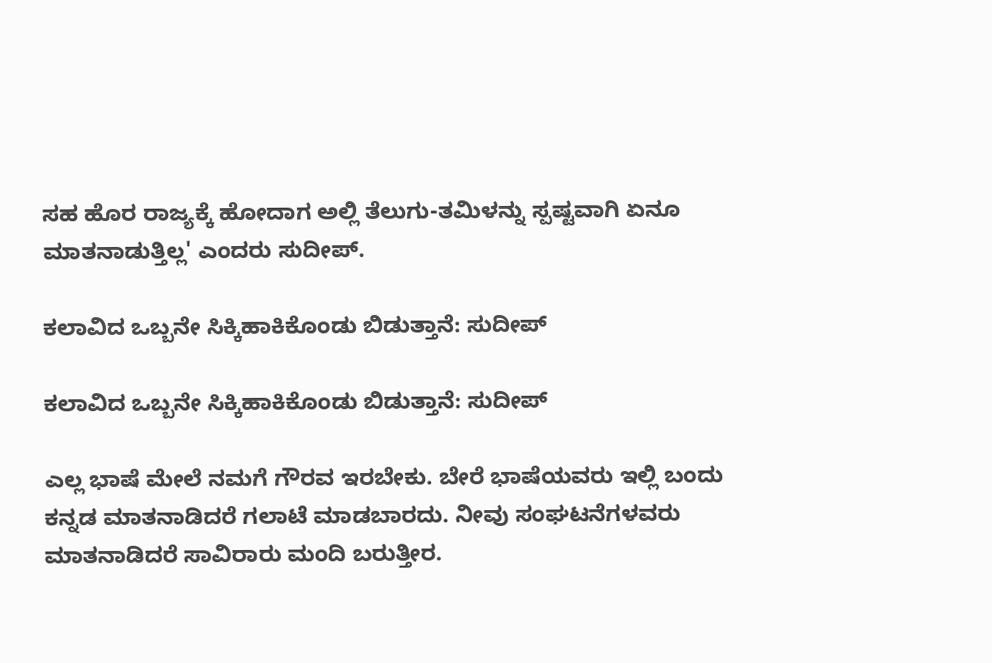ಸಹ ಹೊರ ರಾಜ್ಯಕ್ಕೆ ಹೋದಾಗ ಅಲ್ಲಿ ತೆಲುಗು-ತಮಿಳನ್ನು ಸ್ಪಷ್ಟವಾಗಿ ಏನೂ ಮಾತನಾಡುತ್ತಿಲ್ಲ' ಎಂದರು ಸುದೀಪ್.

ಕಲಾವಿದ ಒಬ್ಬನೇ ಸಿಕ್ಕಿಹಾಕಿಕೊಂಡು ಬಿಡುತ್ತಾನೆ: ಸುದೀಪ್

ಕಲಾವಿದ ಒಬ್ಬನೇ ಸಿಕ್ಕಿಹಾಕಿಕೊಂಡು ಬಿಡುತ್ತಾನೆ: ಸುದೀಪ್

ಎಲ್ಲ ಭಾಷೆ ಮೇಲೆ ನಮಗೆ ಗೌರವ ಇರಬೇಕು. ಬೇರೆ ಭಾಷೆಯವರು ಇಲ್ಲಿ ಬಂದು ಕನ್ನಡ ಮಾತನಾಡಿದರೆ ಗಲಾಟೆ ಮಾಡಬಾರದು. ನೀವು ಸಂಘಟನೆಗಳವರು ಮಾತನಾಡಿದರೆ ಸಾವಿರಾರು ಮಂದಿ ಬರುತ್ತೀರ.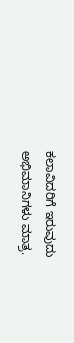ಕಲಾವಿದರಿಗೆ ಇರುವುದು ಅಭಿಮಾನಿಗಳು ಮಾತ್ರ.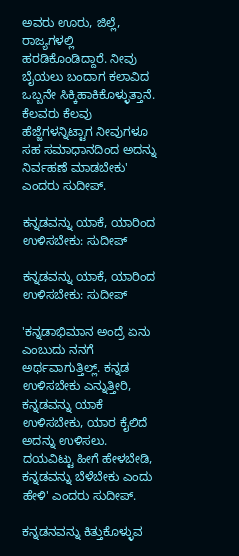ಅವರು ಊರು, ಜಿಲ್ಲೆ, ರಾಜ್ಯಗಳಲ್ಲಿ ಹರಡಿಕೊಂಡಿದ್ದಾರೆ. ನೀವು ಬೈಯಲು ಬಂದಾಗ ಕಲಾವಿದ ಒಬ್ಬನೇ ಸಿಕ್ಕಿಹಾಕಿಕೊಳ್ಳುತ್ತಾನೆ. ಕೆಲವರು ಕೆಲವು ಹೆಜ್ಜೆಗಳನ್ನಿಟ್ಟಾಗ ನೀವುಗಳೂ ಸಹ ಸಮಾಧಾನದಿಂದ ಅದನ್ನು ನಿರ್ವಹಣೆ ಮಾಡಬೇಕು' ಎಂದರು ಸುದೀಪ್.

ಕನ್ನಡವನ್ನು ಯಾಕೆ, ಯಾರಿಂದ ಉಳಿಸಬೇಕು: ಸುದೀಪ್

ಕನ್ನಡವನ್ನು ಯಾಕೆ, ಯಾರಿಂದ ಉಳಿಸಬೇಕು: ಸುದೀಪ್

'ಕನ್ನಡಾಭಿಮಾನ ಅಂದ್ರೆ ಏನು ಎಂಬುದು ನನಗೆ ಅರ್ಥವಾಗುತ್ತಿಲ್ಲ್. ಕನ್ನಡ ಉಳಿಸಬೇಕು ಎನ್ನುತ್ತೀರಿ, ಕನ್ನಡವನ್ನು ಯಾಕೆ ಉಳಿಸಬೇಕು, ಯಾರ ಕೈಲಿದೆ ಅದನ್ನು ಉಳಿಸಲು. ದಯವಿಟ್ಟು ಹೀಗೆ ಹೇಳಬೇಡಿ, ಕನ್ನಡವನ್ನು ಬೆಳೆಬೇಕು ಎಂದು ಹೇಳಿ' ಎಂದರು ಸುದೀಪ್.

ಕನ್ನಡನವನ್ನು ಕಿತ್ತುಕೊಳ್ಳುವ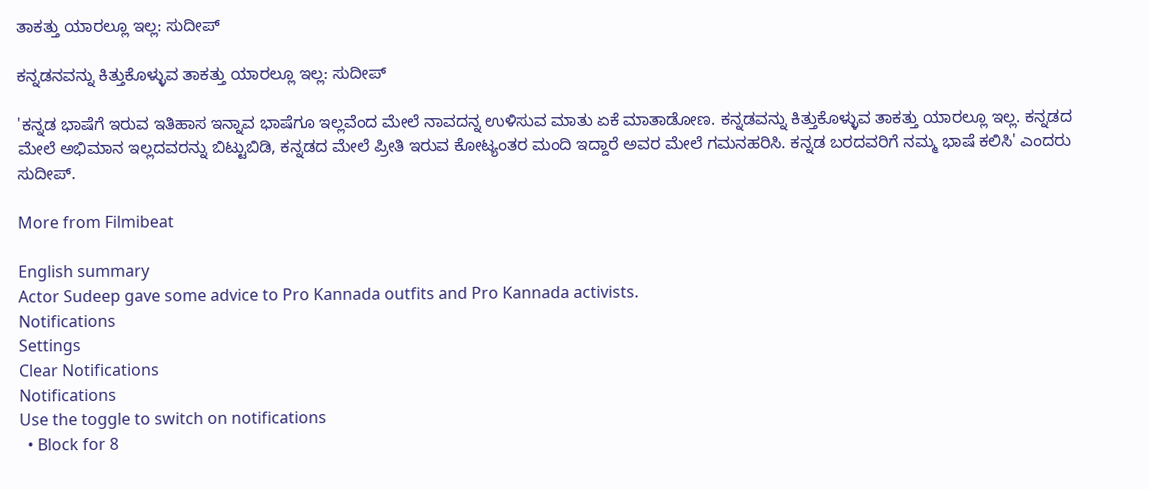ತಾಕತ್ತು ಯಾರಲ್ಲೂ ಇಲ್ಲ: ಸುದೀಪ್

ಕನ್ನಡನವನ್ನು ಕಿತ್ತುಕೊಳ್ಳುವ ತಾಕತ್ತು ಯಾರಲ್ಲೂ ಇಲ್ಲ: ಸುದೀಪ್

'ಕನ್ನಡ ಭಾಷೆಗೆ ಇರುವ ಇತಿಹಾಸ ಇನ್ನಾವ ಭಾಷೆಗೂ ಇಲ್ಲವೆಂದ ಮೇಲೆ ನಾವದನ್ನ ಉಳಿಸುವ ಮಾತು ಏಕೆ ಮಾತಾಡೋಣ. ಕನ್ನಡವನ್ನು ಕಿತ್ತುಕೊಳ್ಳುವ ತಾಕತ್ತು ಯಾರಲ್ಲೂ ಇಲ್ಲ. ಕನ್ನಡದ ಮೇಲೆ ಅಭಿಮಾನ ಇಲ್ಲದವರನ್ನು ಬಿಟ್ಟುಬಿಡಿ, ಕನ್ನಡದ ಮೇಲೆ ಪ್ರೀತಿ ಇರುವ ಕೋಟ್ಯಂತರ ಮಂದಿ ಇದ್ದಾರೆ ಅವರ ಮೇಲೆ ಗಮನಹರಿಸಿ. ಕನ್ನಡ ಬರದವರಿಗೆ ನಮ್ಮ ಭಾಷೆ ಕಲಿಸಿ' ಎಂದರು ಸುದೀಪ್.

More from Filmibeat

English summary
Actor Sudeep gave some advice to Pro Kannada outfits and Pro Kannada activists.
Notifications
Settings
Clear Notifications
Notifications
Use the toggle to switch on notifications
  • Block for 8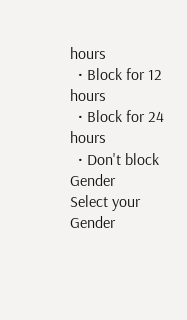hours
  • Block for 12 hours
  • Block for 24 hours
  • Don't block
Gender
Select your Gender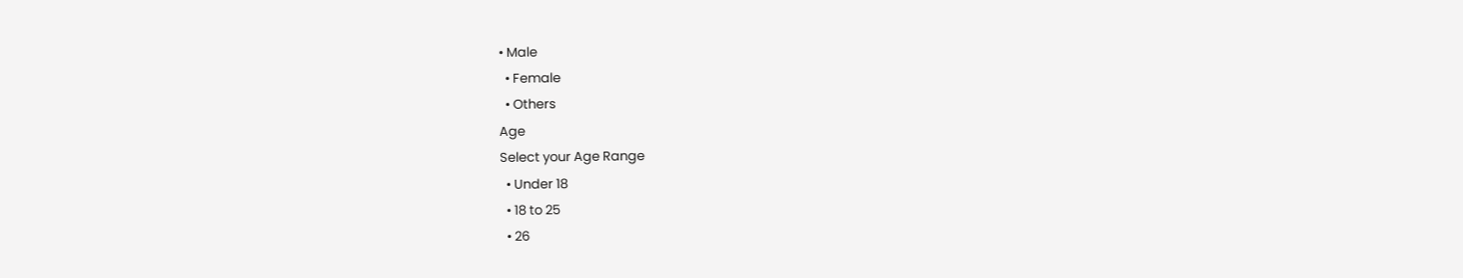• Male
  • Female
  • Others
Age
Select your Age Range
  • Under 18
  • 18 to 25
  • 26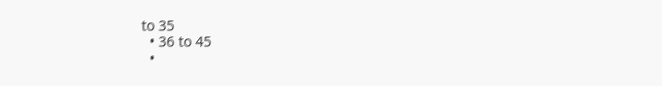to 35
  • 36 to 45
  •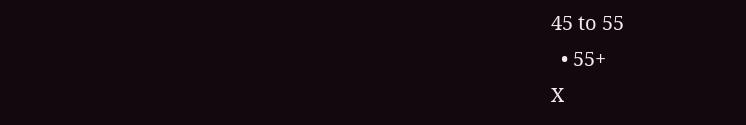45 to 55
  • 55+
X